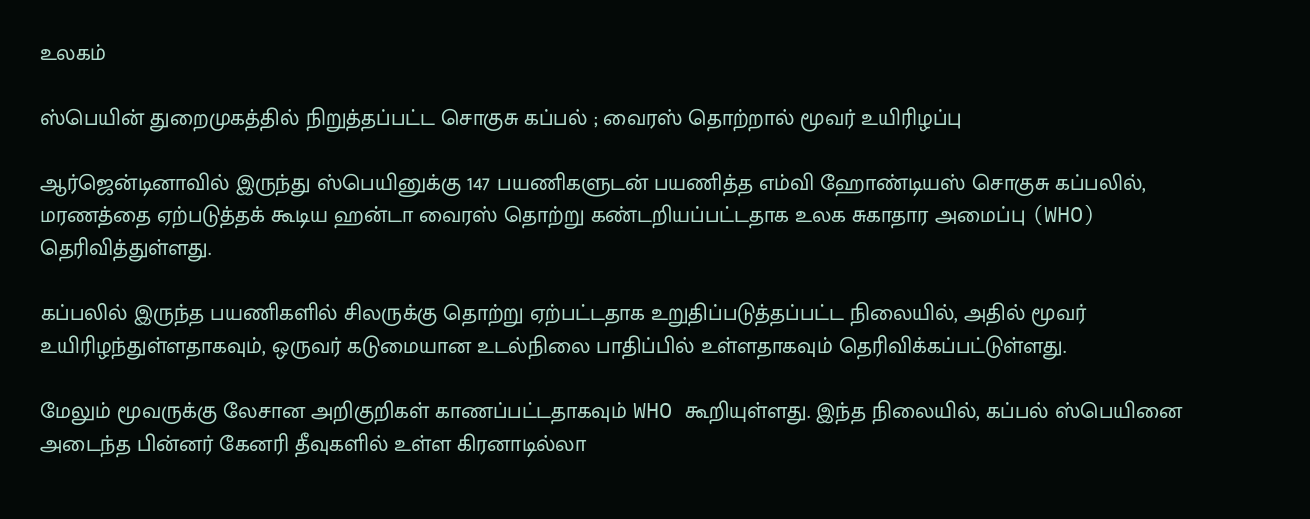உலகம்

ஸ்பெயின் துறைமுகத்தில் நிறுத்தப்பட்ட சொகுசு கப்பல் ; வைரஸ் தொற்றால் மூவர் உயிரிழப்பு

ஆர்ஜென்டினாவில் இருந்து ஸ்பெயினுக்கு 147 பயணிகளுடன் பயணித்த எம்வி ஹோண்டியஸ் சொகுசு கப்பலில், மரணத்தை ஏற்படுத்தக் கூடிய ஹன்டா வைரஸ் தொற்று கண்டறியப்பட்டதாக உலக சுகாதார அமைப்பு (WHO) தெரிவித்துள்ளது.

கப்பலில் இருந்த பயணிகளில் சிலருக்கு தொற்று ஏற்பட்டதாக உறுதிப்படுத்தப்பட்ட நிலையில், அதில் மூவர் உயிரிழந்துள்ளதாகவும், ஒருவர் கடுமையான உடல்நிலை பாதிப்பில் உள்ளதாகவும் தெரிவிக்கப்பட்டுள்ளது.

மேலும் மூவருக்கு லேசான அறிகுறிகள் காணப்பட்டதாகவும் WHO கூறியுள்ளது. இந்த நிலையில், கப்பல் ஸ்பெயினை அடைந்த பின்னர் கேனரி தீவுகளில் உள்ள கிரனாடில்லா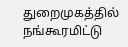துறைமுகத்தில் நங்கூரமிட்டு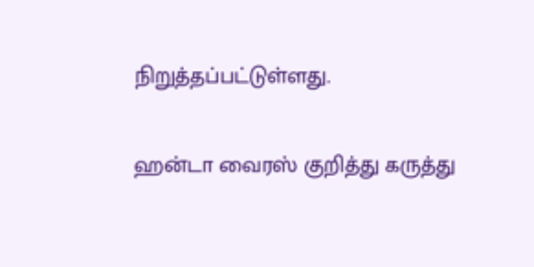நிறுத்தப்பட்டுள்ளது.

ஹன்டா வைரஸ் குறித்து கருத்து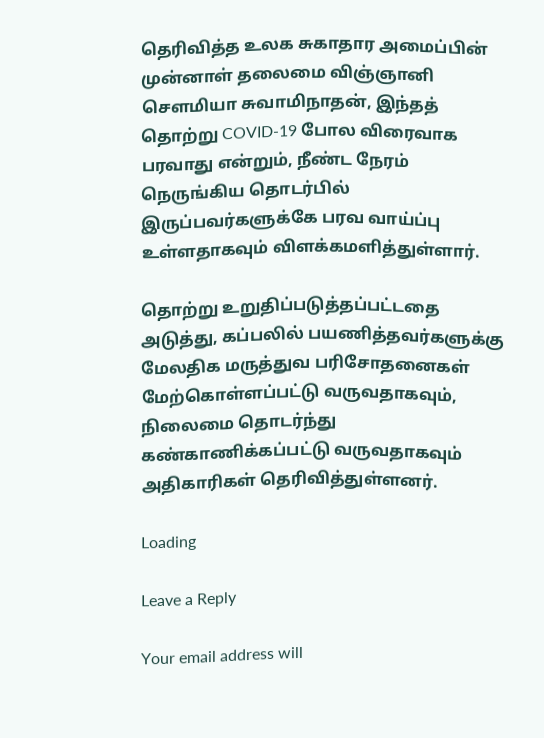தெரிவித்த உலக சுகாதார அமைப்பின் முன்னாள் தலைமை விஞ்ஞானி செளமியா சுவாமிநாதன், இந்தத் தொற்று COVID-19 போல விரைவாக பரவாது என்றும், நீண்ட நேரம் நெருங்கிய தொடர்பில் இருப்பவர்களுக்கே பரவ வாய்ப்பு உள்ளதாகவும் விளக்கமளித்துள்ளார்.

தொற்று உறுதிப்படுத்தப்பட்டதை அடுத்து, கப்பலில் பயணித்தவர்களுக்கு மேலதிக மருத்துவ பரிசோதனைகள் மேற்கொள்ளப்பட்டு வருவதாகவும், நிலைமை தொடர்ந்து கண்காணிக்கப்பட்டு வருவதாகவும் அதிகாரிகள் தெரிவித்துள்ளனர்.

Loading

Leave a Reply

Your email address will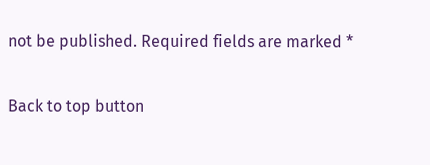not be published. Required fields are marked *

Back to top button